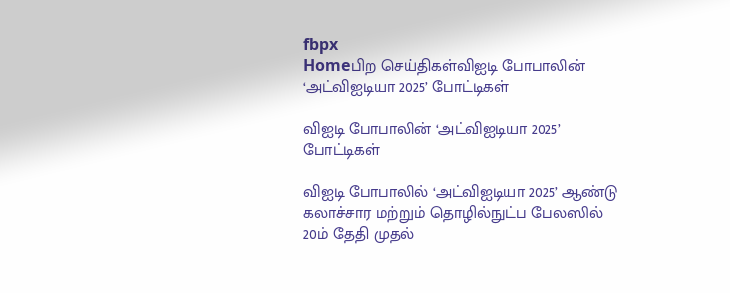fbpx
Homeபிற செய்திகள்விஐடி போபாலின் ‘அட்விஐடியா 2025’ போட்டிகள்

விஐடி போபாலின் ‘அட்விஐடியா 2025’ போட்டிகள்

விஐடி போபாலில் ‘அட்விஐடியா 2025’ ஆண்டு கலாச்சார மற்றும் தொழில்நுட்ப பேலஸில் 20ம் தேதி முதல்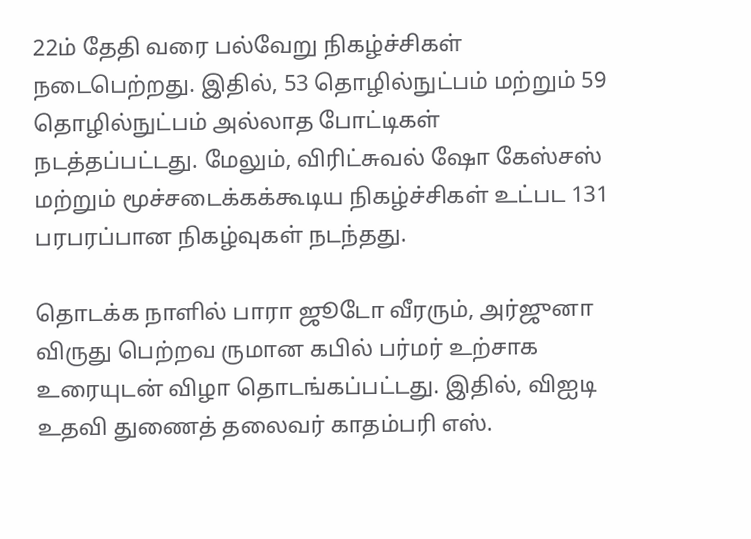22ம் தேதி வரை பல்வேறு நிகழ்ச்சிகள் நடைபெற்றது. இதில், 53 தொழில்நுட்பம் மற்றும் 59 தொழில்நுட்பம் அல்லாத போட்டிகள் நடத்தப்பட்டது. மேலும், விரிட்சுவல் ஷோ கேஸ்சஸ் மற்றும் மூச்சடைக்கக்கூடிய நிகழ்ச்சிகள் உட்பட 131 பரபரப்பான நிகழ்வுகள் நடந்தது.

தொடக்க நாளில் பாரா ஜூடோ வீரரும், அர்ஜுனா விருது பெற்றவ ருமான கபில் பர்மர் உற்சாக உரையுடன் விழா தொடங்கப்பட்டது. இதில், விஐடி உதவி துணைத் தலைவர் காதம்பரி எஸ்.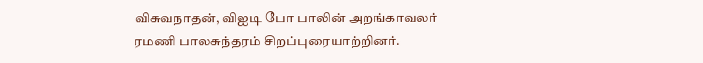விசுவநாதன், விஐடி போ பாலின் அறங்காவலர் ரமணி பாலசுந்தரம் சிறப்புரையாற்றினர்.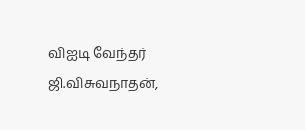விஐடி வேந்தர் ஜி.விசுவநாதன்,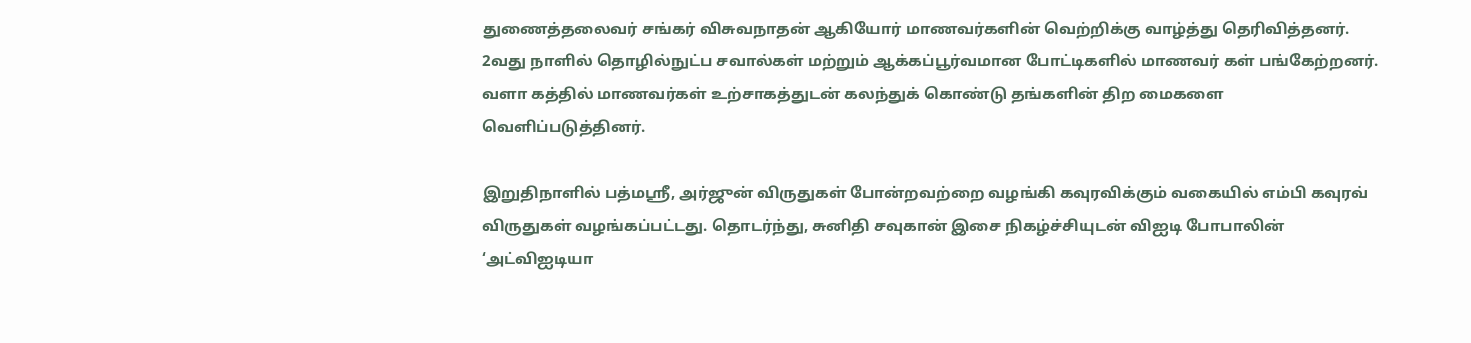துணைத்தலைவர் சங்கர் விசுவநாதன் ஆகியோர் மாணவர்களின் வெற்றிக்கு வாழ்த்து தெரிவித்தனர்.
2வது நாளில் தொழில்நுட்ப சவால்கள் மற்றும் ஆக்கப்பூர்வமான போட்டிகளில் மாணவர் கள் பங்கேற்றனர். வளா கத்தில் மாணவர்கள் உற்சாகத்துடன் கலந்துக் கொண்டு தங்களின் திற மைகளை வெளிப்படுத்தினர்.

இறுதிநாளில் பத்மஸ்ரீ, அர்ஜுன் விருதுகள் போன்றவற்றை வழங்கி கவுரவிக்கும் வகையில் எம்பி கவுரவ் விருதுகள் வழங்கப்பட்டது. தொடர்ந்து, சுனிதி சவுகான் இசை நிகழ்ச்சியுடன் விஐடி போபாலின் ‘அட்விஐடியா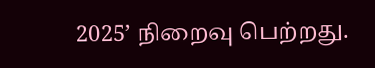2025’ நிறைவு பெற்றது.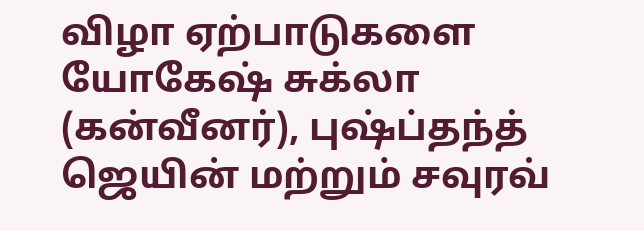விழா ஏற்பாடுகளை யோகேஷ் சுக்லா (கன்வீனர்), புஷ்ப்தந்த் ஜெயின் மற்றும் சவுரவ்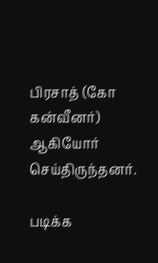பிரசாத் (கோ கன்வீனர்) ஆகியோர் செய்திருந்தனர்.

படிக்க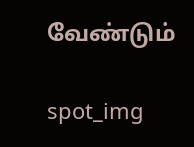வேண்டும்

spot_img